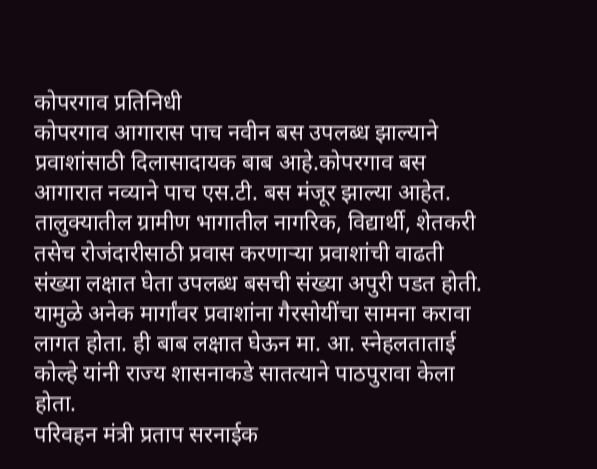कोपरगाव प्रतिनिधी
कोपरगाव आगारास पाच नवीन बस उपलब्ध झाल्याने प्रवाशांसाठी दिलासादायक बाब आहे.कोपरगाव बस आगारात नव्याने पाच एस.टी. बस मंजूर झाल्या आहेत. तालुक्यातील ग्रामीण भागातील नागरिक, विद्यार्थी, शेतकरी तसेच रोजंदारीसाठी प्रवास करणाऱ्या प्रवाशांची वाढती संख्या लक्षात घेता उपलब्ध बसची संख्या अपुरी पडत होती. यामुळे अनेक मार्गांवर प्रवाशांना गैरसोयींचा सामना करावा लागत होता. ही बाब लक्षात घेऊन मा. आ. स्नेहलताताई कोल्हे यांनी राज्य शासनाकडे सातत्याने पाठपुरावा केला होता.
परिवहन मंत्री प्रताप सरनाईक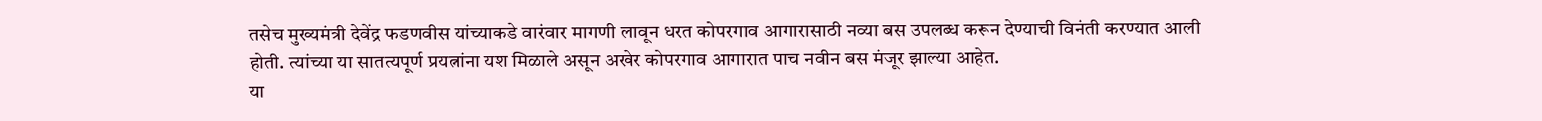तसेच मुख्यमंत्री देवेंद्र फडणवीस यांच्याकडे वारंवार मागणी लावून धरत कोपरगाव आगारासाठी नव्या बस उपलब्ध करून देण्याची विनंती करण्यात आली होती. त्यांच्या या सातत्यपूर्ण प्रयत्नांना यश मिळाले असून अखेर कोपरगाव आगारात पाच नवीन बस मंजूर झाल्या आहेत.
या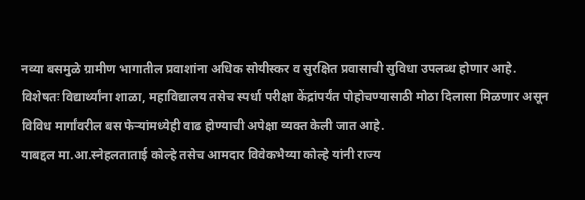नव्या बसमुळे ग्रामीण भागातील प्रवाशांना अधिक सोयीस्कर व सुरक्षित प्रवासाची सुविधा उपलब्ध होणार आहे. विशेषतः विद्यार्थ्यांना शाळा, महाविद्यालय तसेच स्पर्धा परीक्षा केंद्रांपर्यंत पोहोचण्यासाठी मोठा दिलासा मिळणार असून विविध मार्गांवरील बस फेऱ्यांमध्येही वाढ होण्याची अपेक्षा व्यक्त केली जात आहे.
याबद्दल मा.आ.स्नेहलताताई कोल्हे तसेच आमदार विवेकभैय्या कोल्हे यांनी राज्य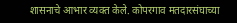शासनाचे आभार व्यक्त केले. कोपरगाव मतदारसंघाच्या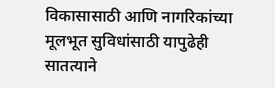विकासासाठी आणि नागरिकांच्या मूलभूत सुविधांसाठी यापुढेही सातत्याने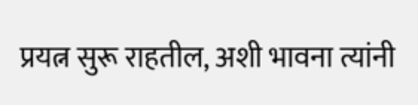प्रयत्न सुरू राहतील, अशी भावना त्यांनी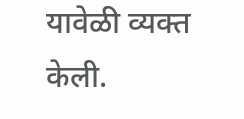यावेळी व्यक्त केली.